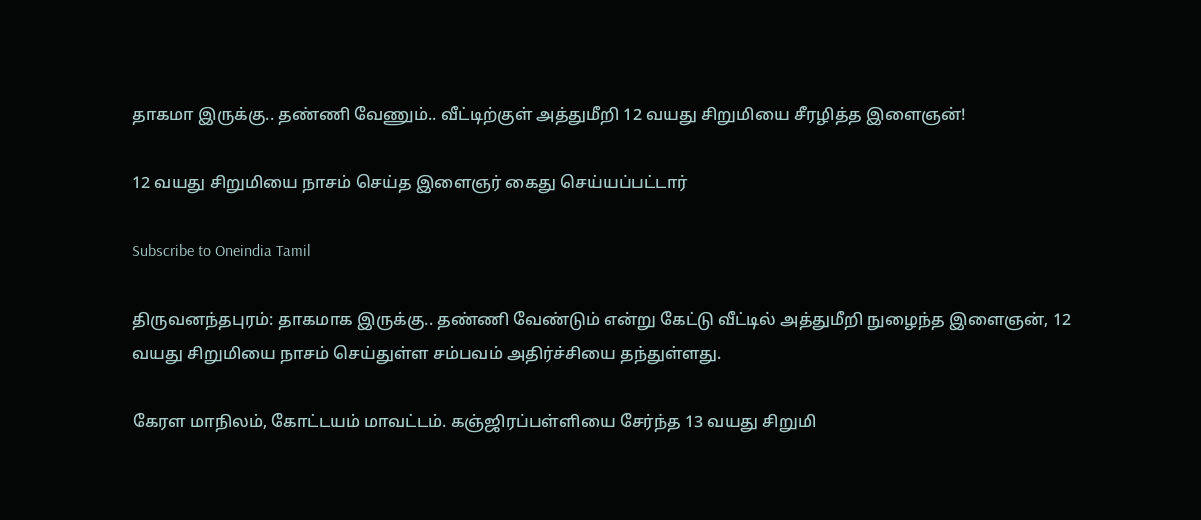தாகமா இருக்கு.. தண்ணி வேணும்.. வீட்டிற்குள் அத்துமீறி 12 வயது சிறுமியை சீரழித்த இளைஞன்!

12 வயது சிறுமியை நாசம் செய்த இளைஞர் கைது செய்யப்பட்டார்

Subscribe to Oneindia Tamil

திருவனந்தபுரம்: தாகமாக இருக்கு.. தண்ணி வேண்டும் என்று கேட்டு வீட்டில் அத்துமீறி நுழைந்த இளைஞன், 12 வயது சிறுமியை நாசம் செய்துள்ள சம்பவம் அதிர்ச்சியை தந்துள்ளது.

கேரள மாநிலம், கோட்டயம் மாவட்டம். கஞ்ஜிரப்பள்ளியை சேர்ந்த 13 வயது சிறுமி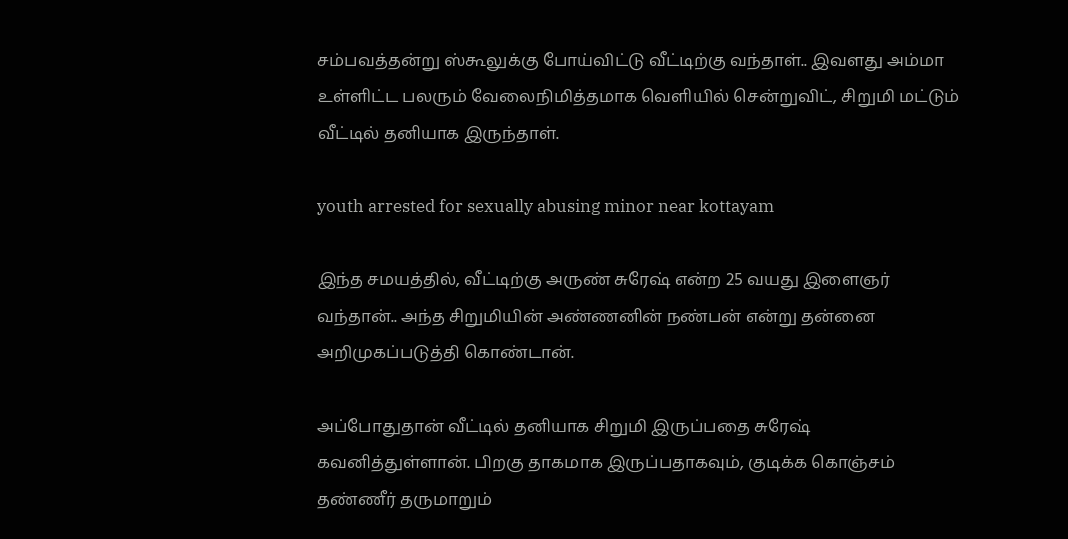சம்பவத்தன்று ஸ்கூலுக்கு போய்விட்டு வீட்டிற்கு வந்தாள்.. இவளது அம்மா உள்ளிட்ட பலரும் வேலைநிமித்தமாக வெளியில் சென்றுவிட், சிறுமி மட்டும் வீட்டில் தனியாக இருந்தாள்.

youth arrested for sexually abusing minor near kottayam

இந்த சமயத்தில், வீட்டிற்கு அருண் சுரேஷ் என்ற 25 வயது இளைஞர் வந்தான்.. அந்த சிறுமியின் அண்ணனின் நண்பன் என்று தன்னை அறிமுகப்படுத்தி கொண்டான்.

அப்போதுதான் வீட்டில் தனியாக சிறுமி இருப்பதை சுரேஷ் கவனித்துள்ளான். பிறகு தாகமாக இருப்பதாகவும், குடிக்க கொஞ்சம் தண்ணீர் தருமாறும்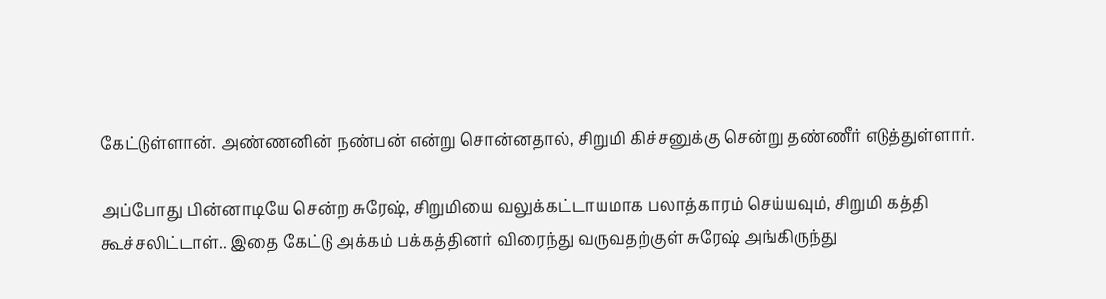கேட்டுள்ளான். அண்ணனின் நண்பன் என்று சொன்னதால், சிறுமி கிச்சனுக்கு சென்று தண்ணீர் எடுத்துள்ளார்.

அப்போது பின்னாடியே சென்ற சுரேஷ், சிறுமியை வலுக்கட்டாயமாக பலாத்காரம் செய்யவும், சிறுமி கத்தி கூச்சலிட்டாள்.. இதை கேட்டு அக்கம் பக்கத்தினர் விரைந்து வருவதற்குள் சுரேஷ் அங்கிருந்து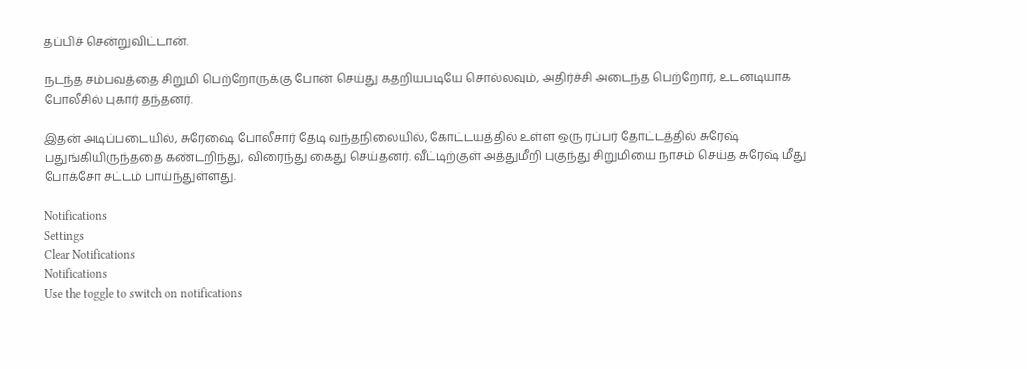தப்பிச் சென்றுவிட்டான்.

நடந்த சம்பவத்தை சிறுமி பெற்றோருக்கு போன் செய்து கதறியபடியே சொல்லவும், அதிர்ச்சி அடைந்த பெற்றோர், உடனடியாக போலீசில் புகார் தந்தனர்.

இதன் அடிப்படையில், சுரேஷை போலீசார் தேடி வந்தநிலையில், கோட்டயத்தில் உள்ள ஒரு ரப்பர் தோட்டத்தில் சுரேஷ் பதுங்கியிருந்ததை கண்டறிந்து, விரைந்து கைது செய்தனர். வீட்டிற்குள் அத்துமீறி புகுந்து சிறுமியை நாசம் செய்த சுரேஷ் மீது போக்சோ சட்டம் பாய்ந்துள்ளது.

Notifications
Settings
Clear Notifications
Notifications
Use the toggle to switch on notifications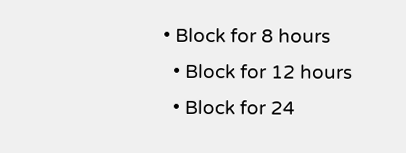• Block for 8 hours
  • Block for 12 hours
  • Block for 24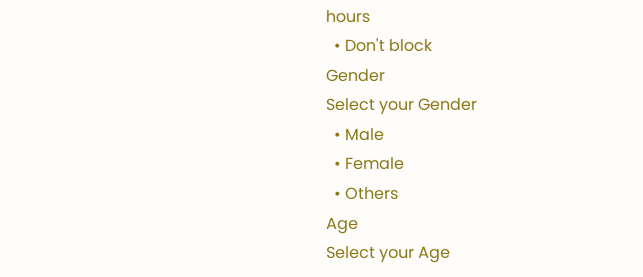hours
  • Don't block
Gender
Select your Gender
  • Male
  • Female
  • Others
Age
Select your Age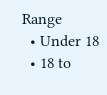Range
  • Under 18
  • 18 to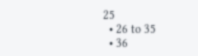25
  • 26 to 35
  • 36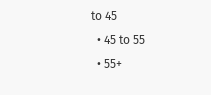to 45
  • 45 to 55
  • 55+